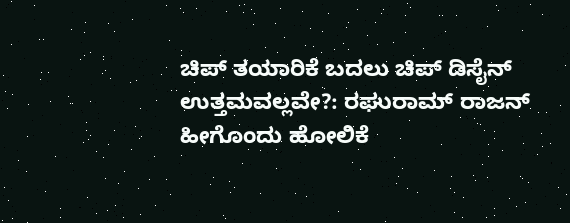ಚಿಪ್ ತಯಾರಿಕೆ ಬದಲು ಚಿಪ್ ಡಿಸೈನ್ ಉತ್ತಮವಲ್ಲವೇ?: ರಘುರಾಮ್ ರಾಜನ್ ಹೀಗೊಂದು ಹೋಲಿಕೆ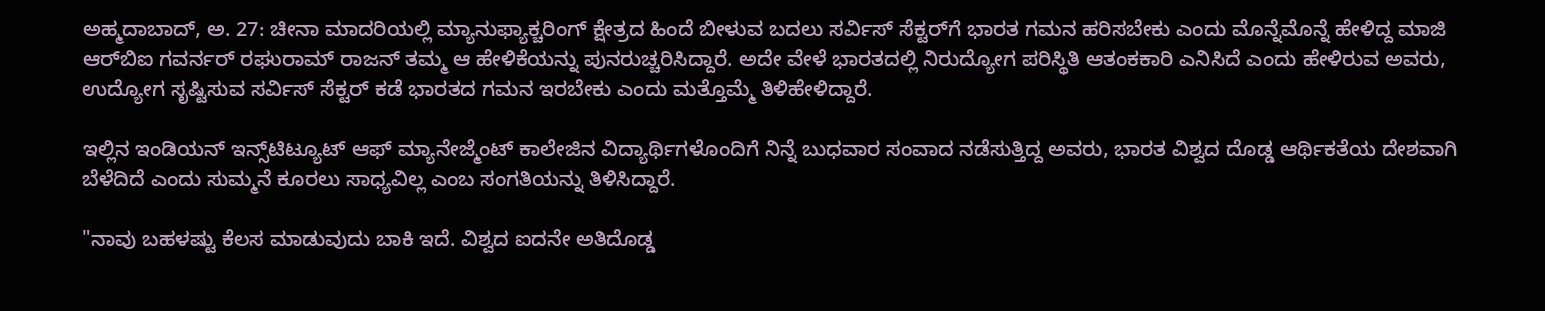ಅಹ್ಮದಾಬಾದ್, ಅ. 27: ಚೀನಾ ಮಾದರಿಯಲ್ಲಿ ಮ್ಯಾನುಫ್ಯಾಕ್ಚರಿಂಗ್ ಕ್ಷೇತ್ರದ ಹಿಂದೆ ಬೀಳುವ ಬದಲು ಸರ್ವಿಸ್ ಸೆಕ್ಟರ್‌ಗೆ ಭಾರತ ಗಮನ ಹರಿಸಬೇಕು ಎಂದು ಮೊನ್ನೆಮೊನ್ನೆ ಹೇಳಿದ್ದ ಮಾಜಿ ಆರ್‌ಬಿಐ ಗವರ್ನರ್ ರಘುರಾಮ್ ರಾಜನ್ ತಮ್ಮ ಆ ಹೇಳಿಕೆಯನ್ನು ಪುನರುಚ್ಚರಿಸಿದ್ದಾರೆ. ಅದೇ ವೇಳೆ ಭಾರತದಲ್ಲಿ ನಿರುದ್ಯೋಗ ಪರಿಸ್ಥಿತಿ ಆತಂಕಕಾರಿ ಎನಿಸಿದೆ ಎಂದು ಹೇಳಿರುವ ಅವರು, ಉದ್ಯೋಗ ಸೃಷ್ಟಿಸುವ ಸರ್ವಿಸ್ ಸೆಕ್ಟರ್ ಕಡೆ ಭಾರತದ ಗಮನ ಇರಬೇಕು ಎಂದು ಮತ್ತೊಮ್ಮೆ ತಿಳಿಹೇಳಿದ್ದಾರೆ.

ಇಲ್ಲಿನ ಇಂಡಿಯನ್ ಇನ್ಸ್‌ಟಿಟ್ಯೂಟ್ ಆಫ್ ಮ್ಯಾನೇಜ್ಮೆಂಟ್ ಕಾಲೇಜಿನ ವಿದ್ಯಾರ್ಥಿಗಳೊಂದಿಗೆ ನಿನ್ನೆ ಬುಧವಾರ ಸಂವಾದ ನಡೆಸುತ್ತಿದ್ದ ಅವರು, ಭಾರತ ವಿಶ್ವದ ದೊಡ್ಡ ಆರ್ಥಿಕತೆಯ ದೇಶವಾಗಿ ಬೆಳೆದಿದೆ ಎಂದು ಸುಮ್ಮನೆ ಕೂರಲು ಸಾಧ್ಯವಿಲ್ಲ ಎಂಬ ಸಂಗತಿಯನ್ನು ತಿಳಿಸಿದ್ದಾರೆ.

"ನಾವು ಬಹಳಷ್ಟು ಕೆಲಸ ಮಾಡುವುದು ಬಾಕಿ ಇದೆ. ವಿಶ್ವದ ಐದನೇ ಅತಿದೊಡ್ಡ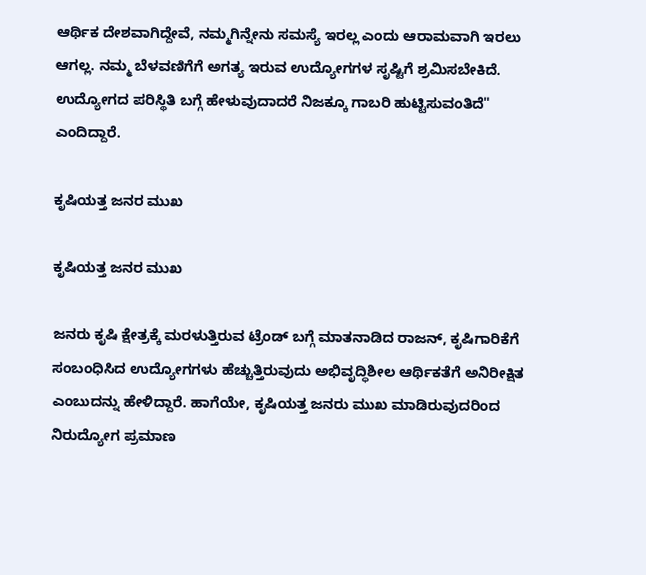ಆರ್ಥಿಕ ದೇಶವಾಗಿದ್ದೇವೆ, ನಮ್ಮಗಿನ್ನೇನು ಸಮಸ್ಯೆ ಇರಲ್ಲ ಎಂದು ಆರಾಮವಾಗಿ ಇರಲು ಆಗಲ್ಲ. ನಮ್ಮ ಬೆಳವಣಿಗೆಗೆ ಅಗತ್ಯ ಇರುವ ಉದ್ಯೋಗಗಳ ಸೃಷ್ಟಿಗೆ ಶ್ರಮಿಸಬೇಕಿದೆ. ಉದ್ಯೋಗದ ಪರಿಸ್ಥಿತಿ ಬಗ್ಗೆ ಹೇಳುವುದಾದರೆ ನಿಜಕ್ಕೂ ಗಾಬರಿ ಹುಟ್ಟಿಸುವಂತಿದೆ" ಎಂದಿದ್ದಾರೆ.

ಕೃಷಿಯತ್ತ ಜನರ ಮುಖ

ಕೃಷಿಯತ್ತ ಜನರ ಮುಖ

ಜನರು ಕೃಷಿ ಕ್ಷೇತ್ರಕ್ಕೆ ಮರಳುತ್ತಿರುವ ಟ್ರೆಂಡ್ ಬಗ್ಗೆ ಮಾತನಾಡಿದ ರಾಜನ್, ಕೃಷಿಗಾರಿಕೆಗೆ ಸಂಬಂಧಿಸಿದ ಉದ್ಯೋಗಗಳು ಹೆಚ್ಚುತ್ತಿರುವುದು ಅಭಿವೃದ್ಧಿಶೀಲ ಆರ್ಥಿಕತೆಗೆ ಅನಿರೀಕ್ಷಿತ ಎಂಬುದನ್ನು ಹೇಳಿದ್ದಾರೆ. ಹಾಗೆಯೇ, ಕೃಷಿಯತ್ತ ಜನರು ಮುಖ ಮಾಡಿರುವುದರಿಂದ ನಿರುದ್ಯೋಗ ಪ್ರಮಾಣ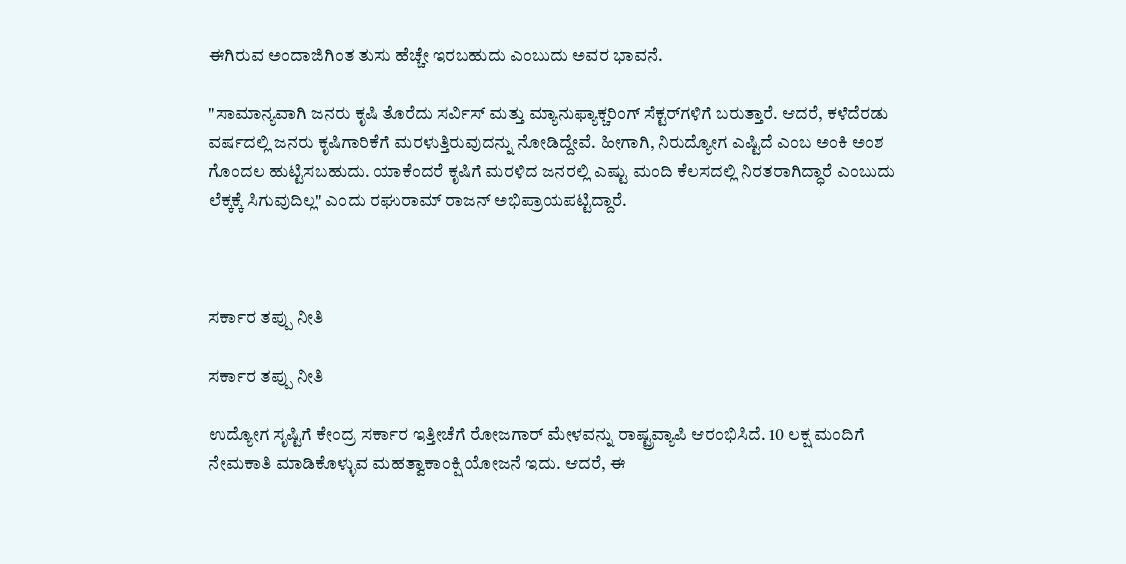ಈಗಿರುವ ಅಂದಾಜಿಗಿಂತ ತುಸು ಹೆಚ್ಚೇ ಇರಬಹುದು ಎಂಬುದು ಅವರ ಭಾವನೆ.

"ಸಾಮಾನ್ಯವಾಗಿ ಜನರು ಕೃಷಿ ತೊರೆದು ಸರ್ವಿಸ್ ಮತ್ತು ಮ್ಯಾನುಫ್ಯಾಕ್ಚರಿಂಗ್ ಸೆಕ್ಟರ್‌ಗಳಿಗೆ ಬರುತ್ತಾರೆ. ಆದರೆ, ಕಳೆದೆರಡು ವರ್ಷದಲ್ಲಿ ಜನರು ಕೃಷಿಗಾರಿಕೆಗೆ ಮರಳುತ್ತಿರುವುದನ್ನು ನೋಡಿದ್ದೇವೆ. ಹೀಗಾಗಿ, ನಿರುದ್ಯೋಗ ಎಷ್ಟಿದೆ ಎಂಬ ಅಂಕಿ ಅಂಶ ಗೊಂದಲ ಹುಟ್ಟಿಸಬಹುದು. ಯಾಕೆಂದರೆ ಕೃಷಿಗೆ ಮರಳಿದ ಜನರಲ್ಲಿ ಎಷ್ಟು ಮಂದಿ ಕೆಲಸದಲ್ಲಿ ನಿರತರಾಗಿದ್ಧಾರೆ ಎಂಬುದು ಲೆಕ್ಕಕ್ಕೆ ಸಿಗುವುದಿಲ್ಲ" ಎಂದು ರಘುರಾಮ್ ರಾಜನ್ ಅಭಿಪ್ರಾಯಪಟ್ಟಿದ್ದಾರೆ.



ಸರ್ಕಾರ ತಪ್ಪು ನೀತಿ

ಸರ್ಕಾರ ತಪ್ಪು ನೀತಿ

ಉದ್ಯೋಗ ಸೃಷ್ಟಿಗೆ ಕೇಂದ್ರ ಸರ್ಕಾರ ಇತ್ತೀಚೆಗೆ ರೋಜಗಾರ್ ಮೇಳವನ್ನು ರಾಷ್ಟ್ರವ್ಯಾಪಿ ಆರಂಭಿಸಿದೆ. 10 ಲಕ್ಷ ಮಂದಿಗೆ ನೇಮಕಾತಿ ಮಾಡಿಕೊಳ್ಳುವ ಮಹತ್ವಾಕಾಂಕ್ಷಿ ಯೋಜನೆ ಇದು. ಆದರೆ, ಈ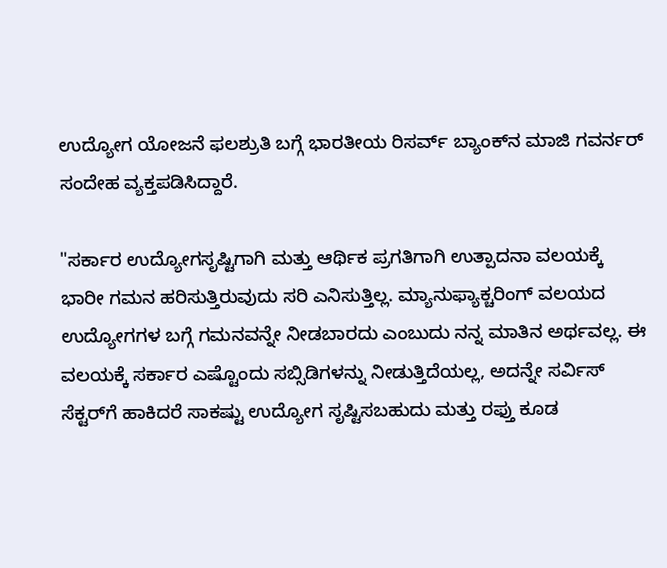ಉದ್ಯೋಗ ಯೋಜನೆ ಫಲಶ್ರುತಿ ಬಗ್ಗೆ ಭಾರತೀಯ ರಿಸರ್ವ್ ಬ್ಯಾಂಕ್‌ನ ಮಾಜಿ ಗವರ್ನರ್ ಸಂದೇಹ ವ್ಯಕ್ತಪಡಿಸಿದ್ದಾರೆ.

"ಸರ್ಕಾರ ಉದ್ಯೋಗಸೃಷ್ಟಿಗಾಗಿ ಮತ್ತು ಆರ್ಥಿಕ ಪ್ರಗತಿಗಾಗಿ ಉತ್ಪಾದನಾ ವಲಯಕ್ಕೆ ಭಾರೀ ಗಮನ ಹರಿಸುತ್ತಿರುವುದು ಸರಿ ಎನಿಸುತ್ತಿಲ್ಲ. ಮ್ಯಾನುಫ್ಯಾಕ್ಚರಿಂಗ್ ವಲಯದ ಉದ್ಯೋಗಗಳ ಬಗ್ಗೆ ಗಮನವನ್ನೇ ನೀಡಬಾರದು ಎಂಬುದು ನನ್ನ ಮಾತಿನ ಅರ್ಥವಲ್ಲ. ಈ ವಲಯಕ್ಕೆ ಸರ್ಕಾರ ಎಷ್ಟೊಂದು ಸಬ್ಸಿಡಿಗಳನ್ನು ನೀಡುತ್ತಿದೆಯಲ್ಲ, ಅದನ್ನೇ ಸರ್ವಿಸ್ ಸೆಕ್ಟರ್‌ಗೆ ಹಾಕಿದರೆ ಸಾಕಷ್ಟು ಉದ್ಯೋಗ ಸೃಷ್ಟಿಸಬಹುದು ಮತ್ತು ರಫ್ತು ಕೂಡ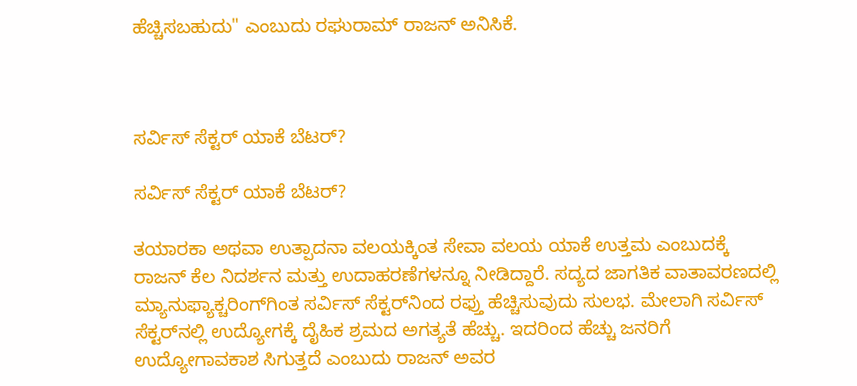ಹೆಚ್ಚಿಸಬಹುದು" ಎಂಬುದು ರಘುರಾಮ್ ರಾಜನ್ ಅನಿಸಿಕೆ.



ಸರ್ವಿಸ್ ಸೆಕ್ಟರ್ ಯಾಕೆ ಬೆಟರ್?

ಸರ್ವಿಸ್ ಸೆಕ್ಟರ್ ಯಾಕೆ ಬೆಟರ್?

ತಯಾರಕಾ ಅಥವಾ ಉತ್ಪಾದನಾ ವಲಯಕ್ಕಿಂತ ಸೇವಾ ವಲಯ ಯಾಕೆ ಉತ್ತಮ ಎಂಬುದಕ್ಕೆ ರಾಜನ್ ಕೆಲ ನಿದರ್ಶನ ಮತ್ತು ಉದಾಹರಣೆಗಳನ್ನೂ ನೀಡಿದ್ದಾರೆ. ಸದ್ಯದ ಜಾಗತಿಕ ವಾತಾವರಣದಲ್ಲಿ ಮ್ಯಾನುಫ್ಯಾಕ್ಚರಿಂಗ್‌ಗಿಂತ ಸರ್ವಿಸ್ ಸೆಕ್ಟರ್‌ನಿಂದ ರಫ್ತು ಹೆಚ್ಚಿಸುವುದು ಸುಲಭ. ಮೇಲಾಗಿ ಸರ್ವಿಸ್ ಸೆಕ್ಟರ್‌ನಲ್ಲಿ ಉದ್ಯೋಗಕ್ಕೆ ದೈಹಿಕ ಶ್ರಮದ ಅಗತ್ಯತೆ ಹೆಚ್ಚು. ಇದರಿಂದ ಹೆಚ್ಚು ಜನರಿಗೆ ಉದ್ಯೋಗಾವಕಾಶ ಸಿಗುತ್ತದೆ ಎಂಬುದು ರಾಜನ್ ಅವರ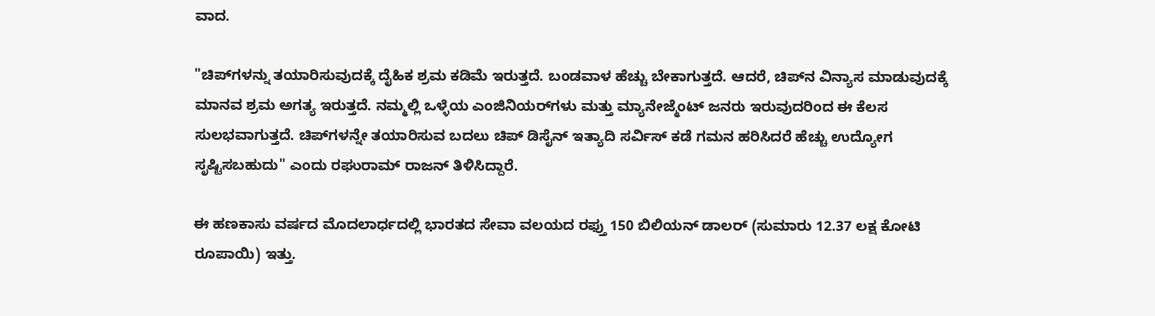ವಾದ.

"ಚಿಪ್‌ಗಳನ್ನು ತಯಾರಿಸುವುದಕ್ಕೆ ದೈಹಿಕ ಶ್ರಮ ಕಡಿಮೆ ಇರುತ್ತದೆ. ಬಂಡವಾಳ ಹೆಚ್ಚು ಬೇಕಾಗುತ್ತದೆ. ಆದರೆ, ಚಿಪ್‌ನ ವಿನ್ಯಾಸ ಮಾಡುವುದಕ್ಕೆ ಮಾನವ ಶ್ರಮ ಅಗತ್ಯ ಇರುತ್ತದೆ. ನಮ್ಮಲ್ಲಿ ಒಳ್ಳೆಯ ಎಂಜಿನಿಯರ್‌ಗಳು ಮತ್ತು ಮ್ಯಾನೇಜ್ಮೆಂಟ್ ಜನರು ಇರುವುದರಿಂದ ಈ ಕೆಲಸ ಸುಲಭವಾಗುತ್ತದೆ. ಚಿಪ್‌ಗಳನ್ನೇ ತಯಾರಿಸುವ ಬದಲು ಚಿಪ್ ಡಿಸೈನ್ ಇತ್ಯಾದಿ ಸರ್ವಿಸ್ ಕಡೆ ಗಮನ ಹರಿಸಿದರೆ ಹೆಚ್ಚು ಉದ್ಯೋಗ ಸೃಷ್ಟಿಸಬಹುದು" ಎಂದು ರಘುರಾಮ್ ರಾಜನ್ ತಿಳಿಸಿದ್ದಾರೆ.

ಈ ಹಣಕಾಸು ವರ್ಷದ ಮೊದಲಾರ್ಧದಲ್ಲಿ ಭಾರತದ ಸೇವಾ ವಲಯದ ರಫ್ತು 150 ಬಿಲಿಯನ್ ಡಾಲರ್ (ಸುಮಾರು 12.37 ಲಕ್ಷ ಕೋಟಿ ರೂಪಾಯಿ) ಇತ್ತು.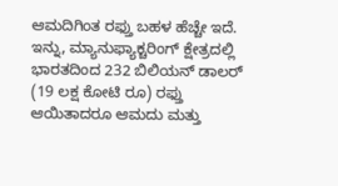ಆಮದಿಗಿಂತ ರಫ್ತು ಬಹಳ ಹೆಚ್ಚೇ ಇದೆ. ಇನ್ನು, ಮ್ಯಾನುಫ್ಯಾಕ್ಚರಿಂಗ್ ಕ್ಷೇತ್ರದಲ್ಲಿ ಭಾರತದಿಂದ 232 ಬಿಲಿಯನ್ ಡಾಲರ್ (19 ಲಕ್ಷ ಕೋಟಿ ರೂ) ರಫ್ತು ಆಯಿತಾದರೂ ಆಮದು ಮತ್ತು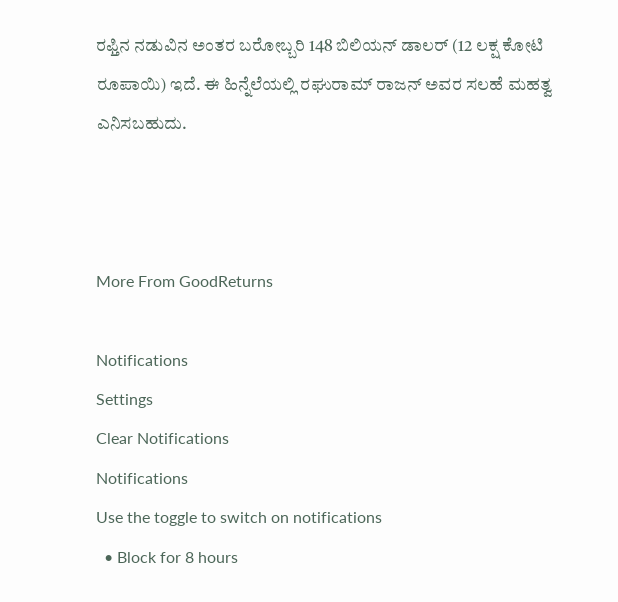ರಫ್ತಿನ ನಡುವಿನ ಅಂತರ ಬರೋಬ್ಬರಿ 148 ಬಿಲಿಯನ್ ಡಾಲರ್ (12 ಲಕ್ಷ ಕೋಟಿ ರೂಪಾಯಿ) ಇದೆ. ಈ ಹಿನ್ನೆಲೆಯಲ್ಲಿ ರಘುರಾಮ್ ರಾಜನ್ ಅವರ ಸಲಹೆ ಮಹತ್ವ ಎನಿಸಬಹುದು.



More From GoodReturns

Notifications
Settings
Clear Notifications
Notifications
Use the toggle to switch on notifications
  • Block for 8 hours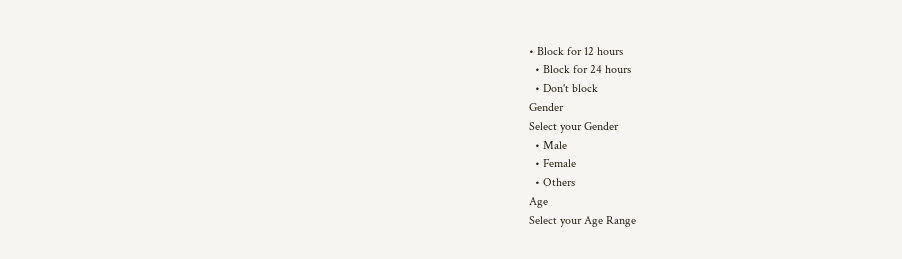• Block for 12 hours
  • Block for 24 hours
  • Don't block
Gender
Select your Gender
  • Male
  • Female
  • Others
Age
Select your Age Range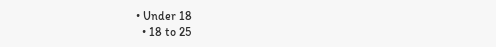• Under 18
  • 18 to 25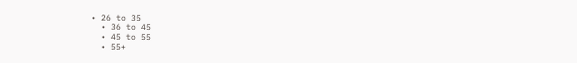• 26 to 35
  • 36 to 45
  • 45 to 55
  • 55+